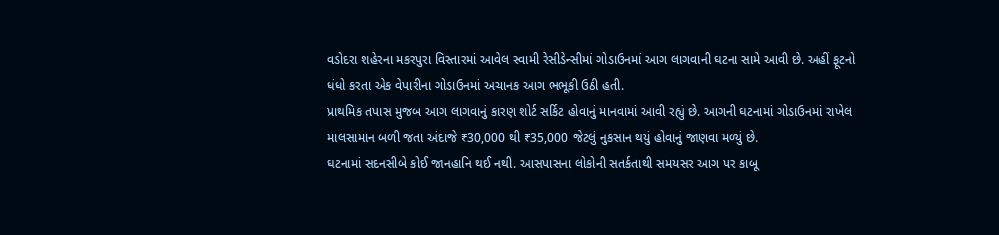વડોદરા શહેરના મકરપુરા વિસ્તારમાં આવેલ સ્વામી રેસીડેન્સીમાં ગોડાઉનમાં આગ લાગવાની ઘટના સામે આવી છે. અહીં ફૂટનો ધંધો કરતા એક વેપારીના ગોડાઉનમાં અચાનક આગ ભભૂકી ઉઠી હતી.
પ્રાથમિક તપાસ મુજબ આગ લાગવાનું કારણ શોર્ટ સર્કિટ હોવાનું માનવામાં આવી રહ્યું છે. આગની ઘટનામાં ગોડાઉનમાં રાખેલ માલસામાન બળી જતા અંદાજે ₹30,000 થી ₹35,000 જેટલું નુકસાન થયું હોવાનું જાણવા મળ્યું છે.
ઘટનામાં સદનસીબે કોઈ જાનહાનિ થઈ નથી. આસપાસના લોકોની સતર્કતાથી સમયસર આગ પર કાબૂ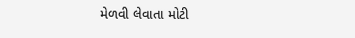મેળવી લેવાતા મોટી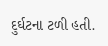દુર્ઘટના ટળી હતી.